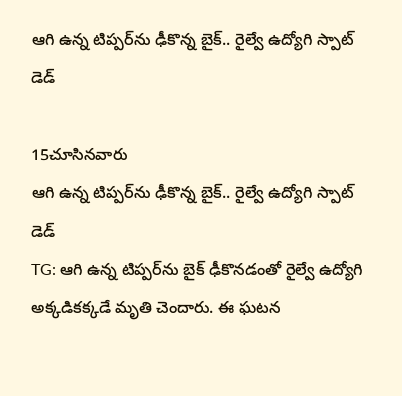ఆగి ఉన్న టిప్పర్‌ను ఢీకొన్న బైక్.. రైల్వే ఉద్యోగి స్పాట్ డెడ్

15చూసినవారు
ఆగి ఉన్న టిప్పర్‌ను ఢీకొన్న బైక్.. రైల్వే ఉద్యోగి స్పాట్ డెడ్
TG: ఆగి ఉన్న టిప్పర్‌ను బైక్ ఢీకొనడంతో రైల్వే ఉద్యోగి అక్కడికక్కడే మృతి చెందారు. ఈ ఘటన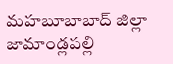మహబూబాబాద్ జిల్లా జామాండ్లపల్లి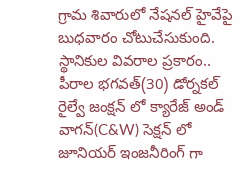గ్రామ శివారులో నేషనల్ హైవేపై బుధవారం చోటుచేసుకుంది. స్థానికుల వివరాల ప్రకారం.. పీరాల భగవత్(30) డోర్నకల్ రైల్వే జంక్షన్ లో క్యారేజ్ అండ్ వాగన్(C&W) సెక్షన్ లో జూనియర్ ఇంజనీరింగ్ గా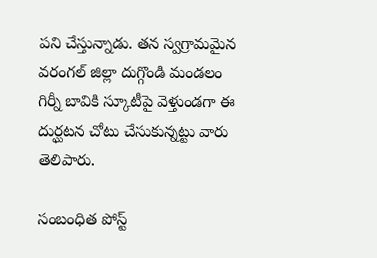పని చేస్తున్నాడు. తన స్వగ్రామమైన వరంగల్ జిల్లా దుగ్గొండి మండలం గిర్నీ బావికి స్కూటీపై వెళ్తుండగా ఈ దుర్ఘటన చోటు చేసుకున్నట్టు వారు తెలిపారు.

సంబంధిత పోస్ట్